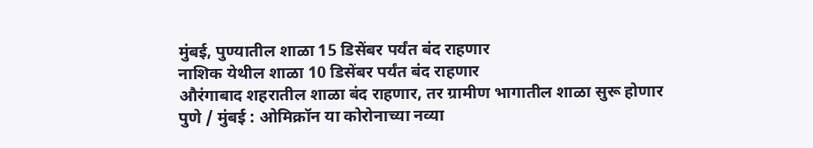मुंबई, पुण्यातील शाळा 15 डिसेंबर पर्यंत बंद राहणार
नाशिक येथील शाळा 10 डिसेंबर पर्यंत बंद राहणार
औरंगाबाद शहरातील शाळा बंद राहणार, तर ग्रामीण भागातील शाळा सुरू होणार
पुणे / मुंबई : ओमिक्रॉन या कोरोनाच्या नव्या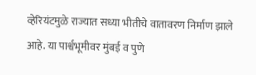व्हेरियंटमुळे राज्यात सध्या भीतीचे वातावरण निर्माण झाले आहे. या पार्श्वभूमीवर मुंबई व पुणे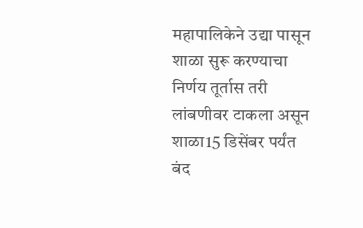महापालिकेने उद्या पासून शाळा सुरू करण्याचा निर्णय तूर्तास तरी लांबणीवर टाकला असून शाळा15 डिसेंबर पर्यंत बंद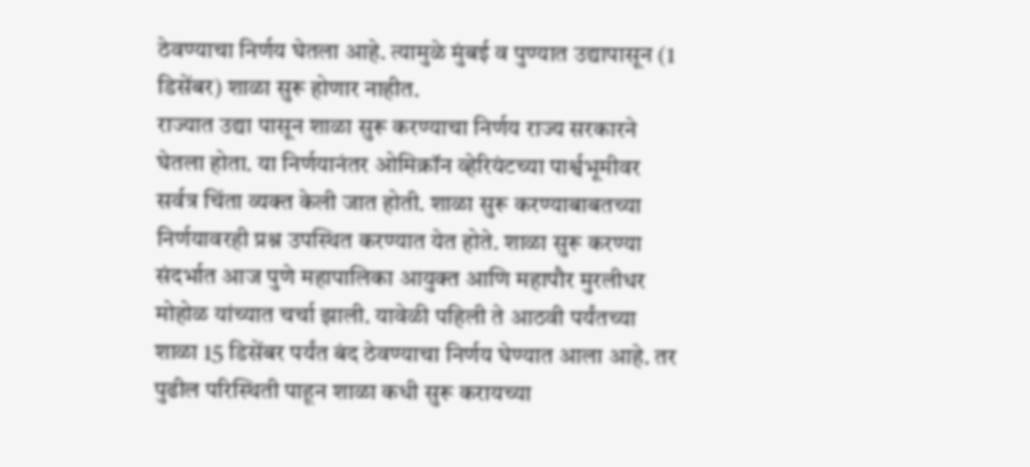ठेवण्याचा निर्णय घेतला आहे. त्यामुळे मुंबई व पुण्यात उद्यापासून (1 डिसेंबर) शाळा सुरू होणार नाहीत.
राज्यात उद्या पासून शाळा सुरू करण्याचा निर्णय राज्य सरकारने घेतला होता. या निर्णयानंतर ओमिक्रॉन व्हेरियंटच्या पार्श्वभूमीवर सर्वत्र चिंता व्यक्त केली जात होती. शाळा सुरू करण्याबाबतच्या निर्णयावरही प्रश्न उपस्थित करण्यात येत होते. शाळा सुरू करण्या संदर्भात आज पुणे महापालिका आयुक्त आणि महापौर मुरलीधर मोहोळ यांच्यात चर्चा झाली. यावेळी पहिली ते आठवी पर्यंतच्या शाळा 15 डिसेंबर पर्यंत बंद ठेवण्याचा निर्णय घेण्यात आला आहे. तर पुढील परिस्थिती पाहून शाळा कधी सुरू करायच्या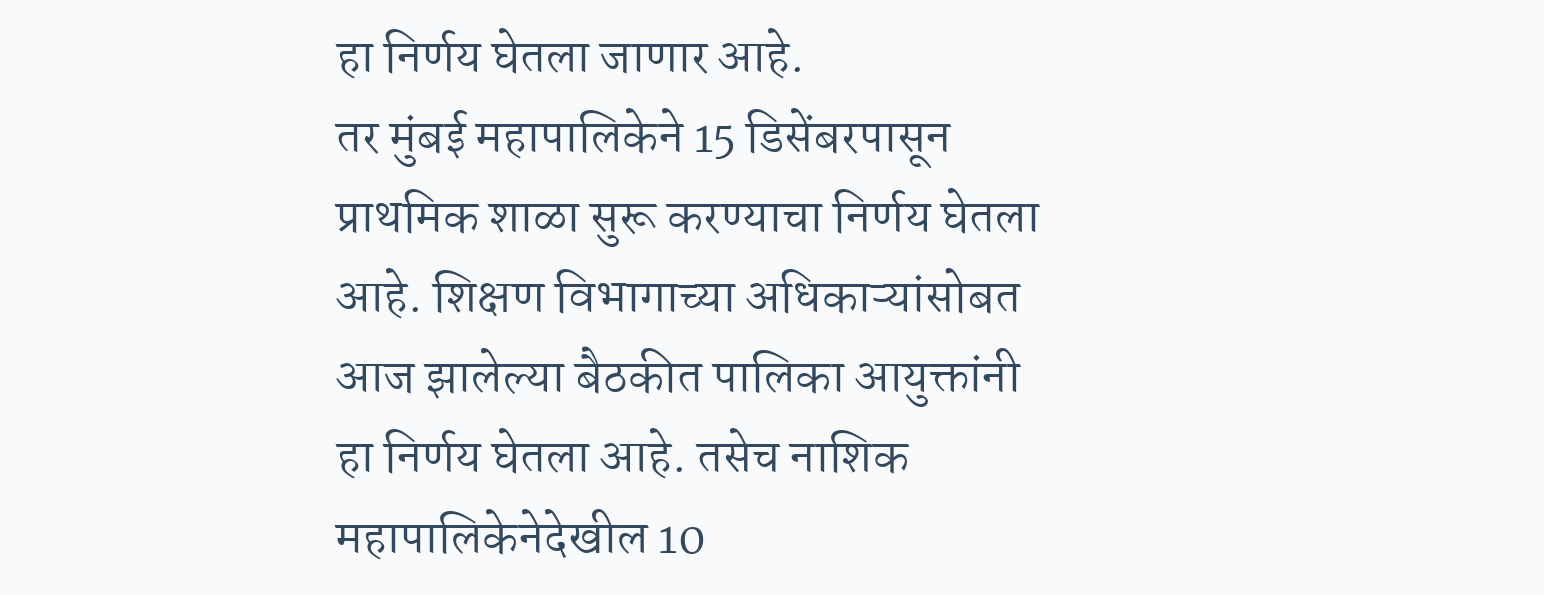हा निर्णय घेतला जाणार आहे.
तर मुंबई महापालिकेने 15 डिसेंबरपासून प्राथमिक शाळा सुरू करण्याचा निर्णय घेतला आहे. शिक्षण विभागाच्या अधिकाऱ्यांसोबत आज झालेल्या बैठकीत पालिका आयुक्तांनी हा निर्णय घेतला आहे. तसेच नाशिक महापालिकेनेदेखील 10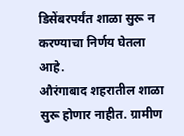डिसेंबरपर्यंत शाळा सुरू न करण्याचा निर्णय घेतला आहे.
औरंगाबाद शहरातील शाळा सुरू होणार नाहीत. ग्रामीण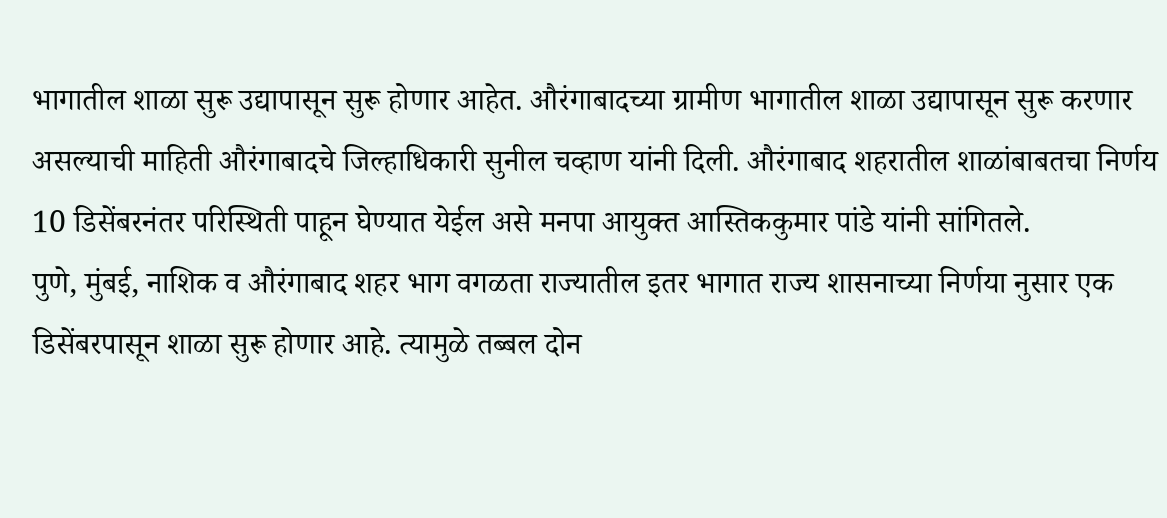भागातील शाळा सुरू उद्यापासून सुरू होणार आहेत. औरंगाबादच्या ग्रामीण भागातील शाळा उद्यापासून सुरू करणार असल्याची माहिती औरंगाबादचे जिल्हाधिकारी सुनील चव्हाण यांनी दिली. औरंगाबाद शहरातील शाळांबाबतचा निर्णय 10 डिसेंबरनंतर परिस्थिती पाहून घेण्यात येईल असे मनपा आयुक्त आस्तिककुमार पांडे यांनी सांगितले.
पुणे, मुंबई, नाशिक व औरंगाबाद शहर भाग वगळता राज्यातील इतर भागात राज्य शासनाच्या निर्णया नुसार एक डिसेंबरपासून शाळा सुरू होणार आहे. त्यामुळे तब्बल दोन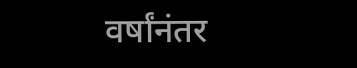वर्षांनंतर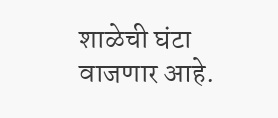शाळेची घंटा वाजणार आहे.